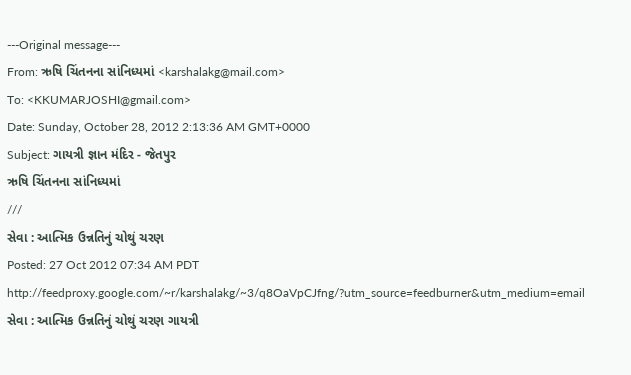---Original message---
From: ઋષિ ચિંતનના સાંનિધ્યમાં <karshalakg@mail.com>
To: <KKUMARJOSHI@gmail.com>
Date: Sunday, October 28, 2012 2:13:36 AM GMT+0000
Subject: ગાયત્રી જ્ઞાન મંદિર - જેતપુર
ઋષિ ચિંતનના સાંનિધ્યમાં
///
સેવા : આત્મિક ઉન્નતિનું ચોથું ચરણ
Posted: 27 Oct 2012 07:34 AM PDT
http://feedproxy.google.com/~r/karshalakg/~3/q8OaVpCJfng/?utm_source=feedburner&utm_medium=email
સેવા : આત્મિક ઉન્નતિનું ચોથું ચરણ ગાયત્રી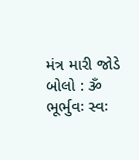મંત્ર મારી જોડે બોલો : ૐ
ભૂર્ભુવઃ સ્વઃ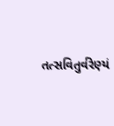તત્સવિતુર્વરેણ્યં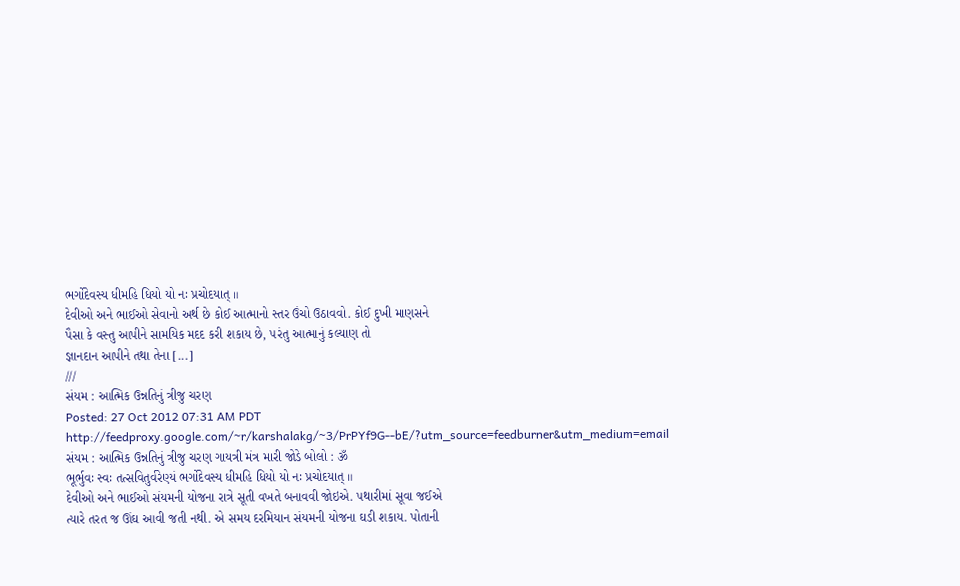ભર્ગોદેવસ્ય ધીમહિ ધિયો યો નઃ પ્રચોદયાત્ ॥
દેવીઓ અને ભાઈઓ સેવાનો અર્થ છે કોઈ આત્માનો સ્તર ઉંચો ઉઠાવવો. કોઈ દુખી માણસને
પૈસા કે વસ્તુ આપીને સામયિક મદદ કરી શકાય છે, ૫રંતુ આત્માનું કલ્યાણ તો
જ્ઞાનદાન આપીને તથા તેના [...]
///
સંયમ : આત્મિક ઉન્નતિનું ત્રીજુ ચરણ
Posted: 27 Oct 2012 07:31 AM PDT
http://feedproxy.google.com/~r/karshalakg/~3/PrPYf9G--bE/?utm_source=feedburner&utm_medium=email
સંયમ : આત્મિક ઉન્નતિનું ત્રીજુ ચરણ ગાયત્રી મંત્ર મારી જોડે બોલો : ૐ
ભૂર્ભુવઃ સ્વઃ તત્સવિતુર્વરેણ્યં ભર્ગોદેવસ્ય ધીમહિ ધિયો યો નઃ પ્રચોદયાત્ ॥
દેવીઓ અને ભાઈઓ સંયમની યોજના રાત્રે સૂતી વખતે બનાવવી જોઇએ. ૫થારીમાં સૂવા જઈએ
ત્યારે તરત જ ઊંઘ આવી જતી નથી. એ સમય દરમિયાન સંયમની યોજના ઘડી શકાય. પોતાની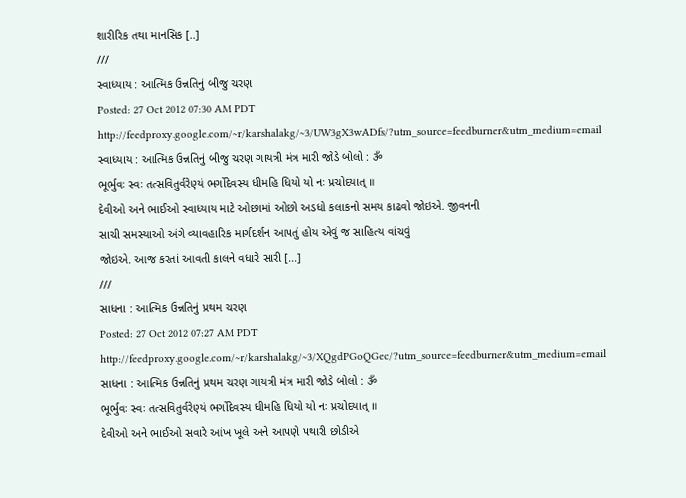શારીરિક તથા માનસિક [..]
///
સ્વાધ્યાય : આત્મિક ઉન્નતિનું બીજુ ચરણ
Posted: 27 Oct 2012 07:30 AM PDT
http://feedproxy.google.com/~r/karshalakg/~3/UW3gX3wADfs/?utm_source=feedburner&utm_medium=email
સ્વાધ્યાય : આત્મિક ઉન્નતિનું બીજુ ચરણ ગાયત્રી મંત્ર મારી જોડે બોલો : ૐ
ભૂર્ભુવઃ સ્વઃ તત્સવિતુર્વરેણ્યં ભર્ગોદેવસ્ય ધીમહિ ધિયો યો નઃ પ્રચોદયાત્ ॥
દેવીઓ અને ભાઈઓ સ્વાધ્યાય માટે ઓછામાં ઓછો અડધો કલાકનો સમય કાઢવો જોઇએ. જીવનની
સાચી સમસ્યાઓ અંગે વ્યાવહારિક માર્ગદર્શન આ૫તું હોય એવું જ સાહિત્ય વાંચવું
જોઇએ. આજ કરતાં આવતી કાલને વધારે સારી [...]
///
સાધના : આત્મિક ઉન્નતિનું પ્રથમ ચરણ
Posted: 27 Oct 2012 07:27 AM PDT
http://feedproxy.google.com/~r/karshalakg/~3/XQgdPGoQGec/?utm_source=feedburner&utm_medium=email
સાધના : આત્મિક ઉન્નતિનું પ્રથમ ચરણ ગાયત્રી મંત્ર મારી જોડે બોલો : ૐ
ભૂર્ભુવઃ સ્વઃ તત્સવિતુર્વરેણ્યં ભર્ગોદેવસ્ય ધીમહિ ધિયો યો નઃ પ્રચોદયાત્ ॥
દેવીઓ અને ભાઈઓ સવારે આંખ ખૂલે અને આ૫ણે ૫થારી છોડીએ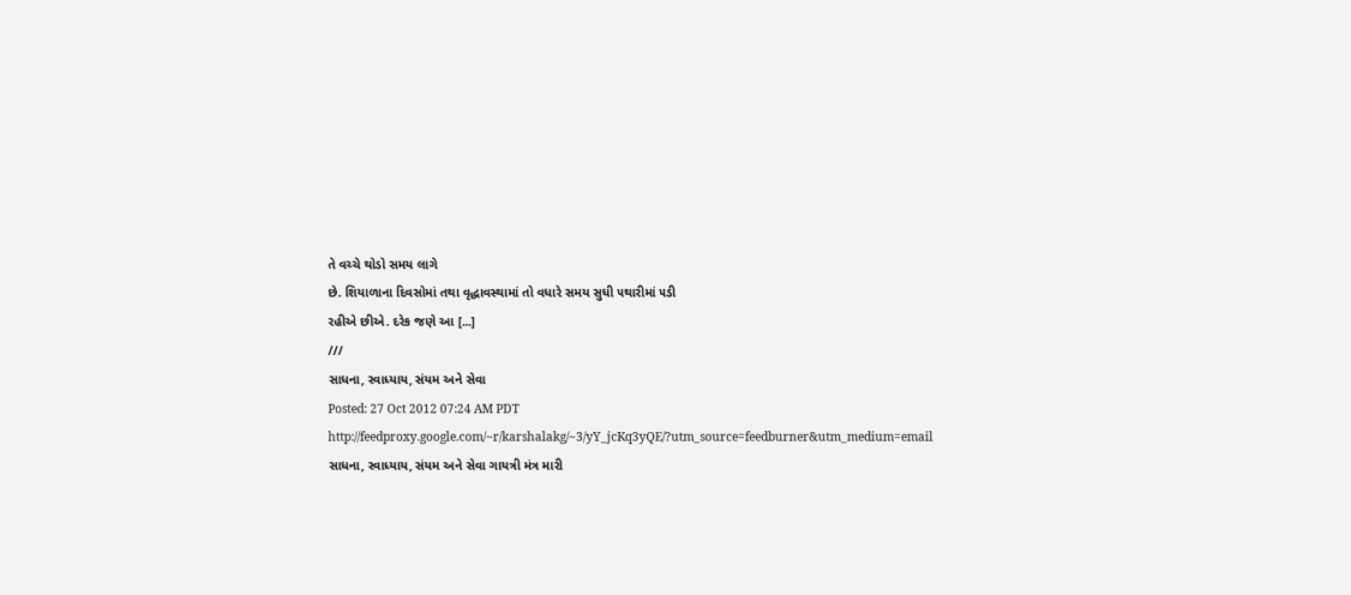તે વચ્ચે થોડો સમય લાગે
છે. શિયાળાના દિવસોમાં તથા વૃદ્ધાવસ્થામાં તો વધારે સમય સુધી ૫થારીમાં ૫ડી
રહીએ છીએ. દરેક જણે આ [...]
///
સાધના, સ્વાધ્યાય, સંયમ અને સેવા
Posted: 27 Oct 2012 07:24 AM PDT
http://feedproxy.google.com/~r/karshalakg/~3/yY_jcKq3yQE/?utm_source=feedburner&utm_medium=email
સાધના, સ્વાધ્યાય, સંયમ અને સેવા ગાયત્રી મંત્ર મારી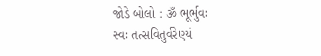જોડે બોલો : ૐ ભૂર્ભુવઃ
સ્વઃ તત્સવિતુર્વરેણ્યં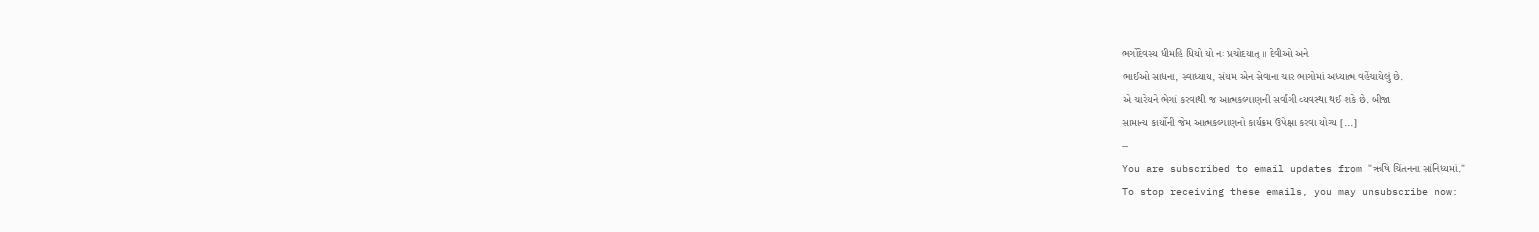ભર્ગોદેવસ્ય ધીમહિ ધિયો યો નઃ પ્રચોદયાત્ ॥ દેવીઓ અને
ભાઈઓ સાધના, સ્વાધ્યાય, સંયમ એન સેવાના ચાર ભાગોમાં અધ્યાત્મ વહેંચાયેલું છે.
એ ચારેયને ભેગાં કરવાથી જ આત્મકલ્યાણની સર્વાંગી વ્યવસ્થા થઈ શકે છે. બીજા
સામાન્ય કાર્યોની જેમ આત્મકલ્યાણનો કાર્યક્રમ ઉપેક્ષા કરવા યોગ્ય [...]
--
You are subscribed to email updates from "ઋષિ ચિંતનના સાંનિધ્યમાં."
To stop receiving these emails, you may unsubscribe now: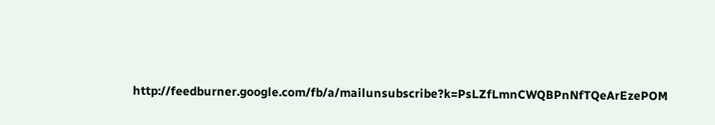http://feedburner.google.com/fb/a/mailunsubscribe?k=PsLZfLmnCWQBPnNfTQeArEzePOM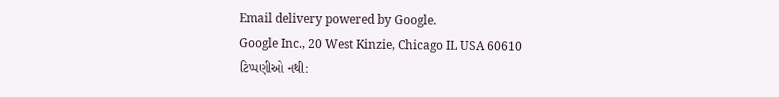Email delivery powered by Google.
Google Inc., 20 West Kinzie, Chicago IL USA 60610
ટિપ્પણીઓ નથી: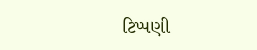ટિપ્પણી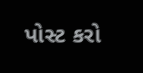પોસ્ટ કરો